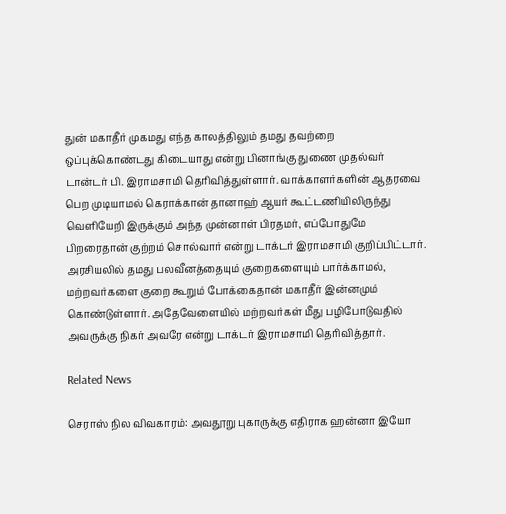துன் மகாதீர் முகமது எந்த காலத்திலும் தமது தவற்றை ஒப்புக்கொண்டது கிடையாது என்று பினாங்கு துணை முதல்வர் டான்டர் பி. இராமசாமி தெரிவித்துள்ளார். வாக்காளர்களின் ஆதரவை பெற முடியாமல் கெராக்கான் தானாஹ் ஆயர் கூட்டணியிலிருந்து வெளியேறி இருக்கும் அந்த முன்னாள் பிரதமர், எப்போதுமே பிறரைதான் குற்றம் சொல்வார் என்று டாக்டர் இராமசாமி குறிப்பிட்டார்.
அரசியலில் தமது பலவீனத்தையும் குறைகளையும் பார்க்காமல், மற்றவர்களை குறை கூறும் போக்கைதான் மகாதீர் இன்னமும் கொண்டுள்ளார். அதேவேளையில் மற்றவர்கள் மீது பழிபோடுவதில் அவருக்கு நிகர் அவரே என்று டாக்டர் இராமசாமி தெரிவித்தார்.

Related News

செராஸ் நில விவகாரம்: அவதூறு புகாருக்கு எதிராக ஹன்னா இயோ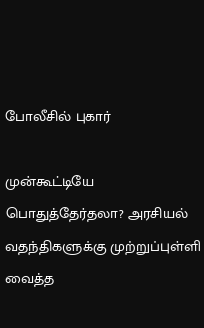போலீசில் புகார்

முன்கூட்டியே பொதுத்தேர்தலா? அரசியல் வதந்திகளுக்கு முற்றுப்புள்ளி வைத்த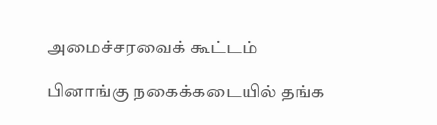அமைச்சரவைக் கூட்டம்

பினாங்கு நகைக்கடையில் தங்க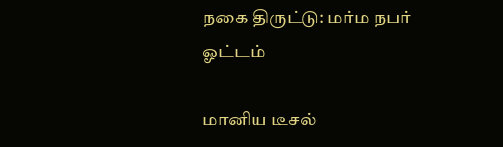நகை திருட்டு: மர்ம நபர் ஓட்டம்

மானிய டீசல்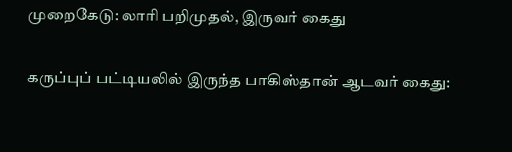முறைகேடு: லாரி பறிமுதல், இருவர் கைது

கருப்புப் பட்டியலில் இருந்த பாகிஸ்தான் ஆடவர் கைது: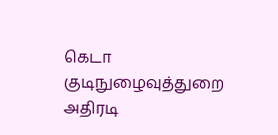கெடா குடிநுழைவுத்துறை அதிரடி